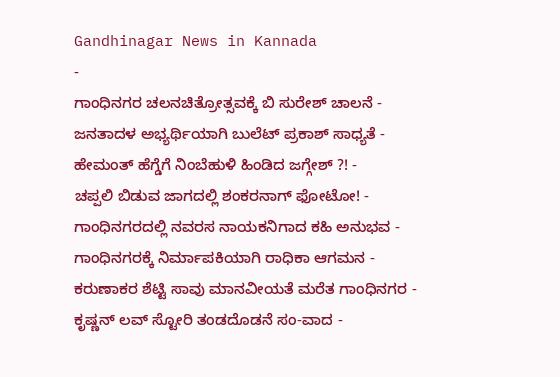Gandhinagar News in Kannada
-
ಗಾಂಧಿನಗರ ಚಲನಚಿತ್ರೋತ್ಸವಕ್ಕೆ ಬಿ ಸುರೇಶ್ ಚಾಲನೆ -
ಜನತಾದಳ ಅಭ್ಯರ್ಥಿಯಾಗಿ ಬುಲೆಟ್ ಪ್ರಕಾಶ್ ಸಾಧ್ಯತೆ -
ಹೇಮಂತ್ ಹೆಗ್ಡೆಗೆ ನಿಂಬೆಹುಳಿ ಹಿಂಡಿದ ಜಗ್ಗೇಶ್ ?! -
ಚಪ್ಪಲಿ ಬಿಡುವ ಜಾಗದಲ್ಲಿ ಶಂಕರನಾಗ್ ಫೋಟೋ! -
ಗಾಂಧಿನಗರದಲ್ಲಿ ನವರಸ ನಾಯಕನಿಗಾದ ಕಹಿ ಅನುಭವ -
ಗಾಂಧಿನಗರಕ್ಕೆ ನಿರ್ಮಾಪಕಿಯಾಗಿ ರಾಧಿಕಾ ಆಗಮನ -
ಕರುಣಾಕರ ಶೆಟ್ಟಿ ಸಾವು ಮಾನವೀಯತೆ ಮರೆತ ಗಾಂಧಿನಗರ -
ಕೃಷ್ಣನ್ ಲವ್ ಸ್ಟೋರಿ ತಂಡದೊಡನೆ ಸಂ-ವಾದ -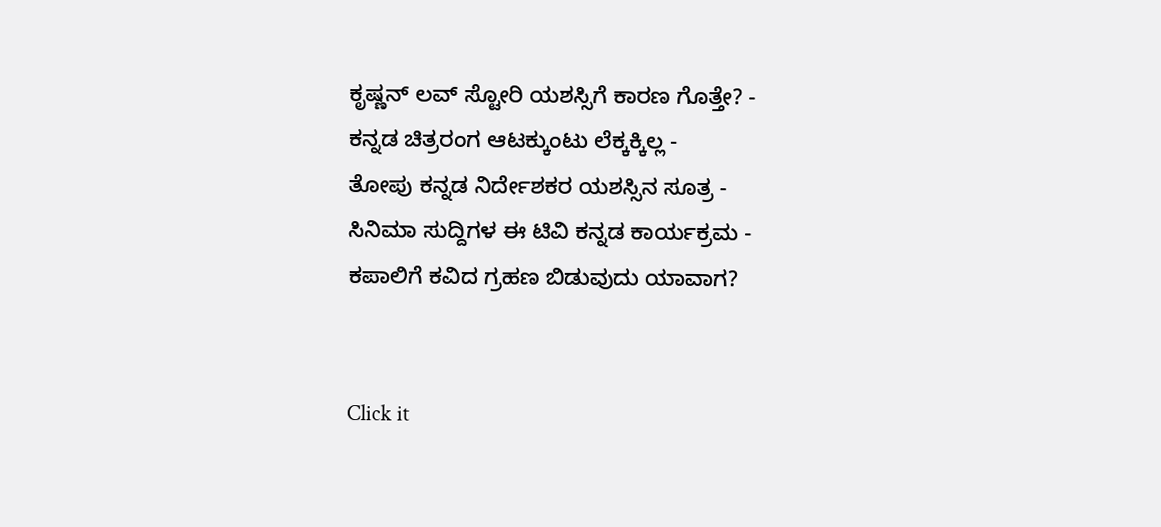ಕೃಷ್ಣನ್ ಲವ್ ಸ್ಟೋರಿ ಯಶಸ್ಸಿಗೆ ಕಾರಣ ಗೊತ್ತೇ? -
ಕನ್ನಡ ಚಿತ್ರರಂಗ ಆಟಕ್ಕುಂಟು ಲೆಕ್ಕಕ್ಕಿಲ್ಲ -
ತೋಪು ಕನ್ನಡ ನಿರ್ದೇಶಕರ ಯಶಸ್ಸಿನ ಸೂತ್ರ -
ಸಿನಿಮಾ ಸುದ್ದಿಗಳ ಈ ಟಿವಿ ಕನ್ನಡ ಕಾರ್ಯಕ್ರಮ -
ಕಪಾಲಿಗೆ ಕವಿದ ಗ್ರಹಣ ಬಿಡುವುದು ಯಾವಾಗ?


Click it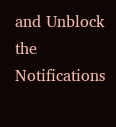and Unblock the Notifications